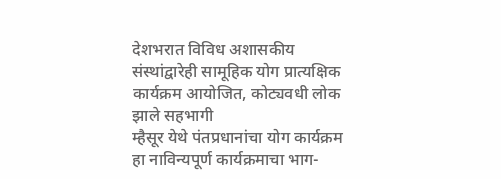देशभरात विविध अशासकीय संस्थांद्वारेही सामूहिक योग प्रात्यक्षिक कार्यक्रम आयोजित, कोट्यवधी लोक झाले सहभागी
म्हैसूर येथे पंतप्रधानांचा योग कार्यक्रम हा नाविन्यपूर्ण कार्यक्रमाचा भाग-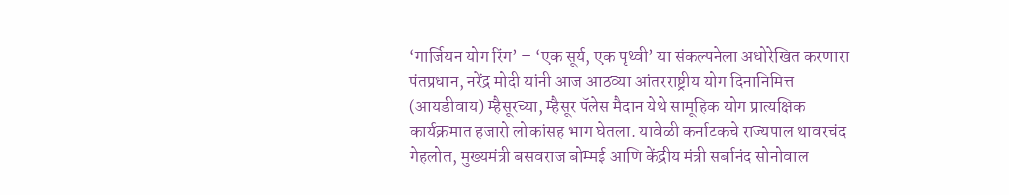‘गार्जियन योग रिंग’ – ‘एक सूर्य, एक पृथ्वी’ या संकल्पनेला अधोरेखित करणारा
पंतप्रधान, नरेंद्र मोदी यांनी आज आठव्या आंतरराष्ट्रीय योग दिनानिमित्त (आयडीवाय) म्हैसूरच्या, म्हैसूर पॅलेस मैदान येथे सामूहिक योग प्रात्यक्षिक कार्यक्रमात हजारो लोकांसह भाग घेतला. यावेळी कर्नाटकचे राज्यपाल थावरचंद गेहलोत, मुख्यमंत्री बसवराज बोम्मई आणि केंद्रीय मंत्री सर्बानंद सोनोवाल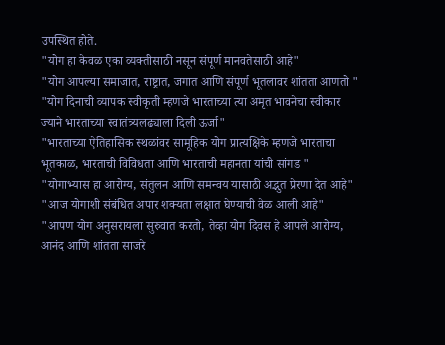उपस्थित होते.
"योग हा केवळ एका व्यक्तीसाठी नसून संपूर्ण मानवतेसाठी आहे"
"योग आपल्या समाजात, राष्ट्रात, जगात आणि संपूर्ण भूतलावर शांतता आणतो "
"योग दिनाची व्यापक स्वीकृती म्हणजे भारताच्या त्या अमृत भावनेचा स्वीकार ज्याने भारताच्या स्वातंत्र्यलढ्याला दिली ऊर्जा"
"भारताच्या ऐतिहासिक स्थळांवर सामूहिक योग प्रात्यक्षिके म्हणजे भारताचा भूतकाळ, भारताची विविधता आणि भारताची महानता यांची सांगड "
"योगाभ्यास हा आरोग्य, संतुलन आणि समन्वय यासाठी अद्भुत प्रेरणा देत आहे"
"आज योगाशी संबंधित अपार शक्यता लक्षात घेण्याची वेळ आली आहे"
"आपण योग अनुसरायला सुरुवात करतो, तेव्हा योग दिवस हे आपले आरोग्य, आनंद आणि शांतता साजरे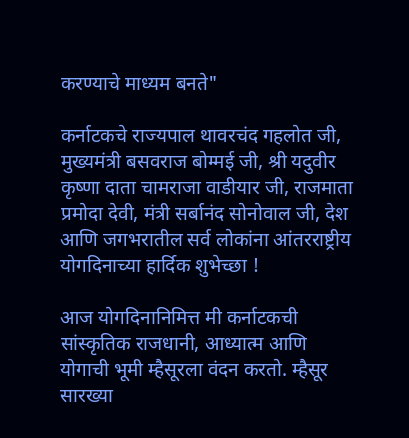करण्याचे माध्यम बनते"

कर्नाटकचे राज्यपाल थावरचंद गहलोत जी, मुख्यमंत्री बसवराज बोम्मई जी, श्री यदुवीर कृष्णा दाता चामराजा वाडीयार जी, राजमाता प्रमोदा देवी, मंत्री सर्बानंद सोनोवाल जी, देश आणि जगभरातील सर्व लोकांना आंतरराष्ट्रीय योगदिनाच्या हार्दिक शुभेच्छा !

आज योगदिनानिमित्त मी कर्नाटकची सांस्कृतिक राजधानी, आध्यात्म आणि योगाची भूमी म्हैसूरला वंदन करतो. म्हैसूर सारख्या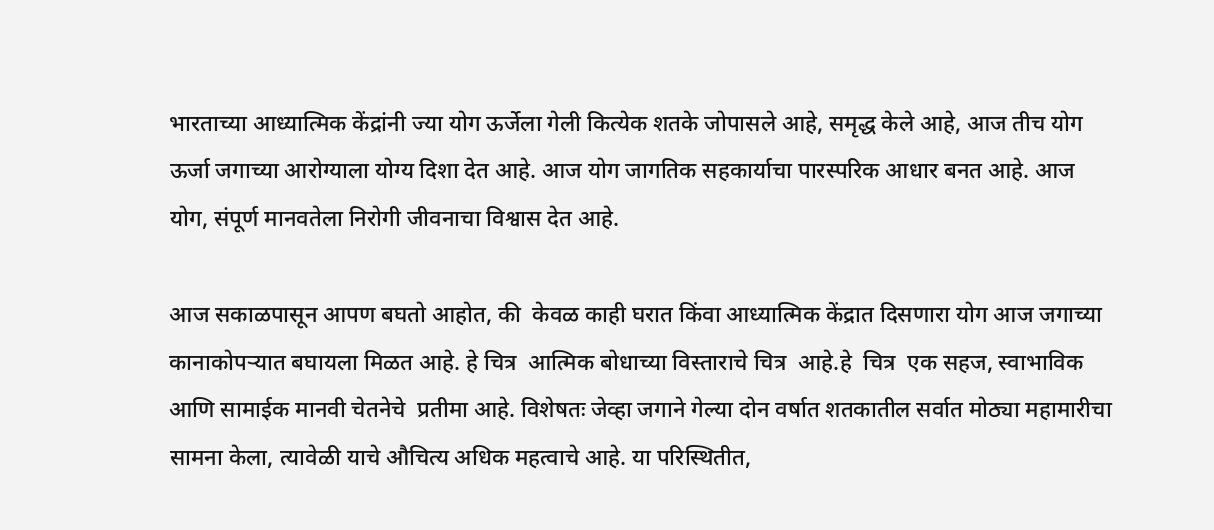भारताच्या आध्यात्मिक केंद्रांनी ज्या योग ऊर्जेला गेली कित्येक शतके जोपासले आहे, समृद्ध केले आहे, आज तीच योग ऊर्जा जगाच्या आरोग्याला योग्य दिशा देत आहे. आज योग जागतिक सहकार्याचा पारस्परिक आधार बनत आहे. आज योग, संपूर्ण मानवतेला निरोगी जीवनाचा विश्वास देत आहे.

आज सकाळपासून आपण बघतो आहोत, की  केवळ काही घरात किंवा आध्यात्मिक केंद्रात दिसणारा योग आज जगाच्या कानाकोपऱ्यात बघायला मिळत आहे. हे चित्र  आत्मिक बोधाच्या विस्ताराचे चित्र  आहे.हे  चित्र  एक सहज, स्वाभाविक आणि सामाईक मानवी चेतनेचे  प्रतीमा आहे. विशेषतः जेव्हा जगाने गेल्या दोन वर्षात शतकातील सर्वात मोठ्या महामारीचा सामना केला, त्यावेळी याचे औचित्य अधिक महत्वाचे आहे. या परिस्थितीत,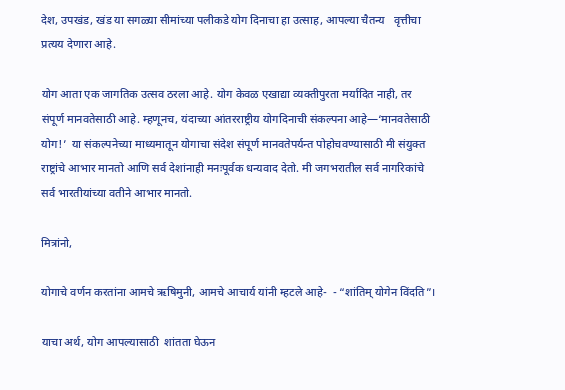देश, उपखंड, खंड या सगळ्या सीमांच्या पलीकडे योग दिनाचा हा उत्साह, आपल्या चैतन्य   वृत्तीचा प्रत्यय देणारा आहे.

योग आता एक जागतिक उत्सव ठरला आहे. योग केवळ एखाद्या व्यक्तीपुरता मर्यादित नाही, तर संपूर्ण मानवतेसाठी आहे. म्हणूनच, यंदाच्या आंतरराष्ट्रीय योगदिनाची संकल्पना आहे—‘मानवतेसाठी योग!’  या संकल्पनेच्या माध्यमातून योगाचा संदेश संपूर्ण मानवतेपर्यन्त पोहोचवण्यासाठी मी संयुक्त राष्ट्रांचे आभार मानतो आणि सर्व देशांनाही मनःपूर्वक धन्यवाद देतो. मी जगभरातील सर्व नागरिकांचे सर्व भारतीयांच्या वतीने आभार मानतो.

मित्रांनो,

योगाचे वर्णन करतांना आमचे ऋषिमुनी, आमचे आचार्य यांनी म्हटले आहे-  - “शांतिम् योगेन विंदति”।

याचा अर्थ, योग आपल्यासाठी  शांतता घेऊन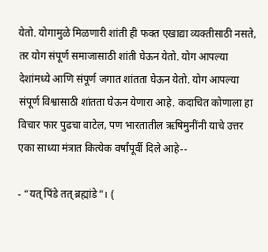येतो. योगामुळे मिळणारी शांती ही फक्त एखाद्या व्यक्तीसाठी नसते, तर योग संपूर्ण समाजासाठी शांती घेऊन येतो. योग आपल्या देशांमध्ये आणि संपूर्ण जगात शांतता घेऊन येतो. योग आपल्या संपूर्ण विश्वासाठी शांतता घेऊन येणारा आहे. कदाचित कोणाला हा विचार फार पुढचा वाटेल, पण भारतातील ऋषिमुनींनी याचे उत्तर एका साध्या मंत्रात कित्येक वर्षांपूर्वी दिले आहे--

- “यत् पिंडे तत् ब्रह्मांडे”। (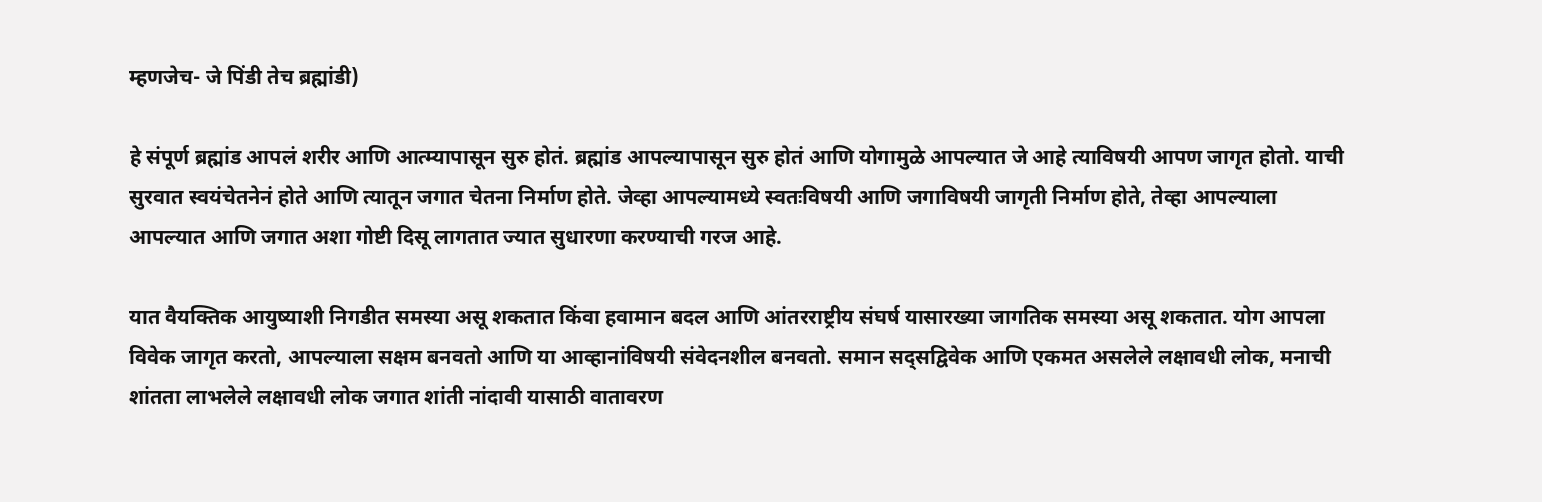म्हणजेच- जे पिंडी तेच ब्रह्मांडी)

हे संपूर्ण ब्रह्मांड आपलं शरीर आणि आत्म्यापासून सुरु होतं. ब्रह्मांड आपल्यापासून सुरु होतं आणि योगामुळे आपल्यात जे आहे त्याविषयी आपण जागृत होतो. याची सुरवात स्वयंचेतनेनं होते आणि त्यातून जगात चेतना निर्माण होते. जेव्हा आपल्यामध्ये स्वतःविषयी आणि जगाविषयी जागृती निर्माण होते, तेव्हा आपल्याला आपल्यात आणि जगात अशा गोष्टी दिसू लागतात ज्यात सुधारणा करण्याची गरज आहे.

यात वैयक्तिक आयुष्याशी निगडीत समस्या असू शकतात किंवा हवामान बदल आणि आंतरराष्ट्रीय संघर्ष यासारख्या जागतिक समस्या असू शकतात. योग आपला विवेक जागृत करतो, आपल्याला सक्षम बनवतो आणि या आव्हानांविषयी संवेदनशील बनवतो. समान सद्सद्विवेक आणि एकमत असलेले लक्षावधी लोक, मनाची शांतता लाभलेले लक्षावधी लोक जगात शांती नांदावी यासाठी वातावरण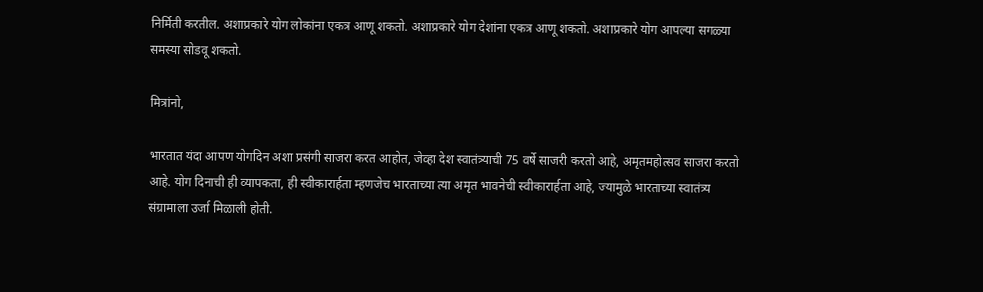निर्मिती करतील. अशाप्रकारे योग लोकांना एकत्र आणू शकतो. अशाप्रकारे योग देशांना एकत्र आणू शकतो. अशाप्रकारे योग आपल्या सगळ्या समस्या सोडवू शकतो.

मित्रांनो,

भारतात यंदा आपण योगदिन अशा प्रसंगी साजरा करत आहोत, जेव्हा देश स्वातंत्र्याची 75 वर्षे साजरी करतो आहे, अमृतमहोत्सव साजरा करतो आहे. योग दिनाची ही व्यापकता, ही स्वीकारार्हता म्हणजेच भारताच्या त्या अमृत भावनेची स्वीकारार्हता आहे, ज्यामुळे भारताच्या स्वातंत्र्य संग्रामाला उर्जा मिळाली होती.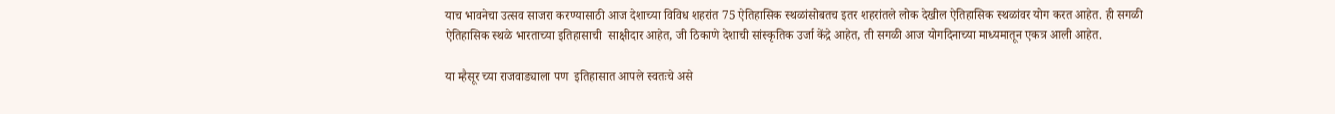याच भावनेचा उत्सव साजरा करण्यासाठी आज देशाच्या विविध शहरांत 75 ऐतिहासिक स्थळांसोबतच इतर शहरांतले लोक देखील ऐतिहासिक स्थळांवर योग करत आहेत. ही सगळी ऐतिहासिक स्थळे भारताच्या इतिहासाची  साक्षीदार आहेत, जी ठिकाणे देशाची सांस्कृतिक उर्जा केंद्रे आहेत, ती सगळी आज योगदिनाच्या माध्यमातून एकत्र आली आहेत.

या म्हैसूर च्या राजवाड्याला पण  इतिहासात आपले स्वतःचे असे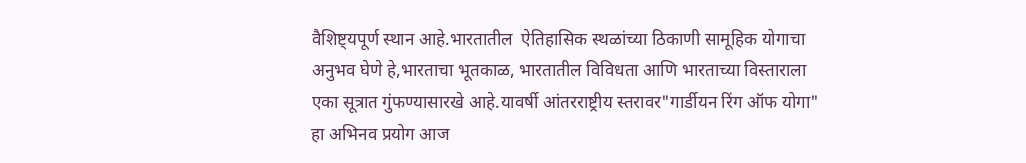वैशिष्ट्यपूर्ण स्थान आहे.भारतातील  ऐतिहासिक स्थळांच्या ठिकाणी सामूहिक योगाचा अनुभव घेणे हे,भारताचा भूतकाळ, भारतातील विविधता आणि भारताच्या विस्ताराला  एका सूत्रात गुंफण्यासारखे आहे.यावर्षी आंतरराष्ट्रीय स्तरावर"गार्डीयन रिंग ऑफ योगा"  हा अभिनव प्रयोग आज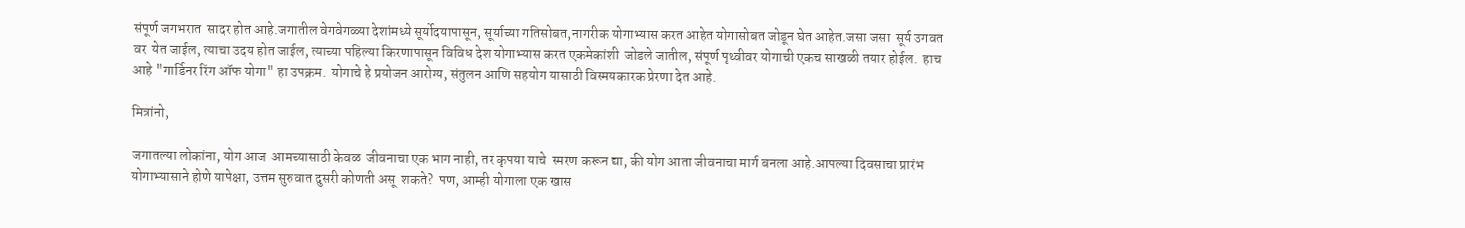संपूर्ण जगभरात  सादर होत आहे.जगातील वेगवेगळ्या देशांमध्ये सूर्योदयापासून, सूर्याच्या गतिसोबत,नागरीक योगाभ्यास करत आहेत योगासोबत जोडून घेत आहेत.जसा जसा  सूर्य उगवत वर  येत जाईल, त्याचा उदय होत जाईल, त्याच्या पहिल्या किरणापासून विविध देश योगाभ्यास करत एकमेकांशी  जोडले जातील, संपूर्ण पृथ्वीवर योगाची एकच साखळी तयार होईल.  हाच आहे "गार्डिनर रिंग ऑफ योगा" हा उपक्रम.  योगाचे हे प्रयोजन आरोग्य, संतुलन आणि सहयोग यासाठी विस्मयकारक प्रेरणा देत आहे.

मित्रांनो,

जगातल्या लोकांना, योग आज  आमच्यासाठी केवळ  जीवनाचा एक भाग नाही, तर कृपया याचे  स्मरण करून द्या, की योग आता जीवनाचा मार्ग बनला आहे.आपल्या दिवसाचा प्रारंभ योगाभ्यासाने होणे यापेक्षा, उत्तम सुरुवात दुसरी कोणती असू  शकते?  पण, आम्ही योगाला एक खास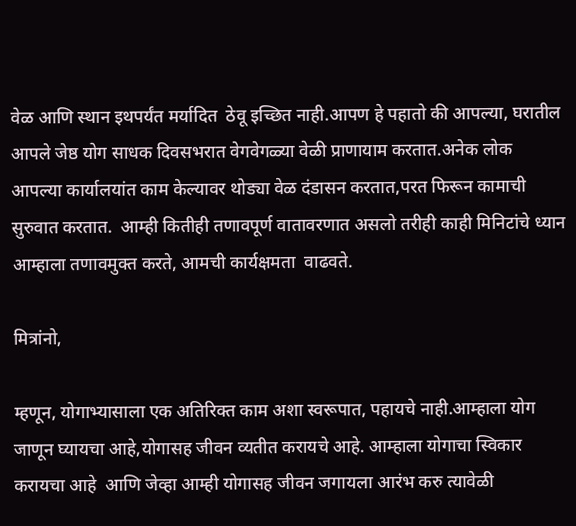वेळ आणि स्थान इथपर्यंत मर्यादित  ठेवू इच्छित नाही.आपण हे पहातो की आपल्या, घरातील आपले जेष्ठ योग साधक दिवसभरात वेगवेगळ्या वेळी प्राणायाम करतात.अनेक लोक आपल्या कार्यालयांत काम केल्यावर थोड्या वेळ दंडासन करतात,परत फिरून कामाची सुरुवात करतात.  आम्ही कितीही तणावपूर्ण वातावरणात असलो तरीही काही मिनिटांचे ध्यान आम्हाला तणावमुक्त करते, आमची कार्यक्षमता  वाढवते.

मित्रांनो,

म्हणून, योगाभ्यासाला एक अतिरिक्त काम अशा स्वरूपात, पहायचे नाही.आम्हाला योग जाणून घ्यायचा आहे,योगासह जीवन व्यतीत करायचे आहे. आम्हाला योगाचा स्विकार करायचा आहे  आणि जेव्हा आम्ही योगासह जीवन जगायला आरंभ करु त्यावेळी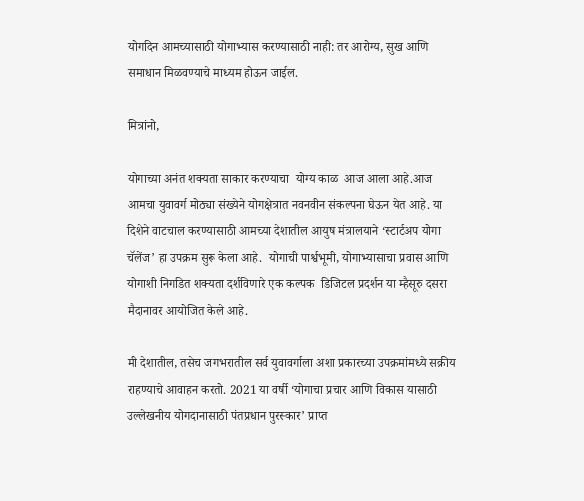योगदिन आमच्यासाठी योगाभ्यास करण्यासाठी नाही: तर आरोग्य, सुख आणि समाधान मिळवण्याचे माध्यम होऊन जाईल.

मित्रांनो,

योगाच्या अनंत शक्यता साकार करण्याचा  योग्य काळ  आज आला आहे.आज आमचा युवावर्ग मोठ्या संख्येने योगक्षेत्रात नवनवीन संकल्पना घेऊन येत आहे. या दिशेने वाटचाल करण्यासाठी आमच्या देशातील आयुष मंत्रालयाने ‘स्टार्टअप योगा चॅलेंज’ हा उपक्रम सुरू केला आहे.  योगाची पार्श्वभूमी, योगाभ्यासाचा प्रवास आणि योगाशी निगडित शक्यता दर्शविणारे एक कल्पक  डिजिटल प्रदर्शन या म्हैसूरु दसरा मैदानावर आयोजित केले आहे.

मी देशातील, तसेच जगभरातील सर्व युवावर्गाला अशा प्रकारच्या उपक्रमांमध्ये सक्रीय राहण्याचे आवाहन करतो. 2021 या वर्षी ‘योगाचा प्रचार आणि विकास यासाठी उल्लेखनीय योगदानासाठी पंतप्रधान पुरस्कार’ प्राप्त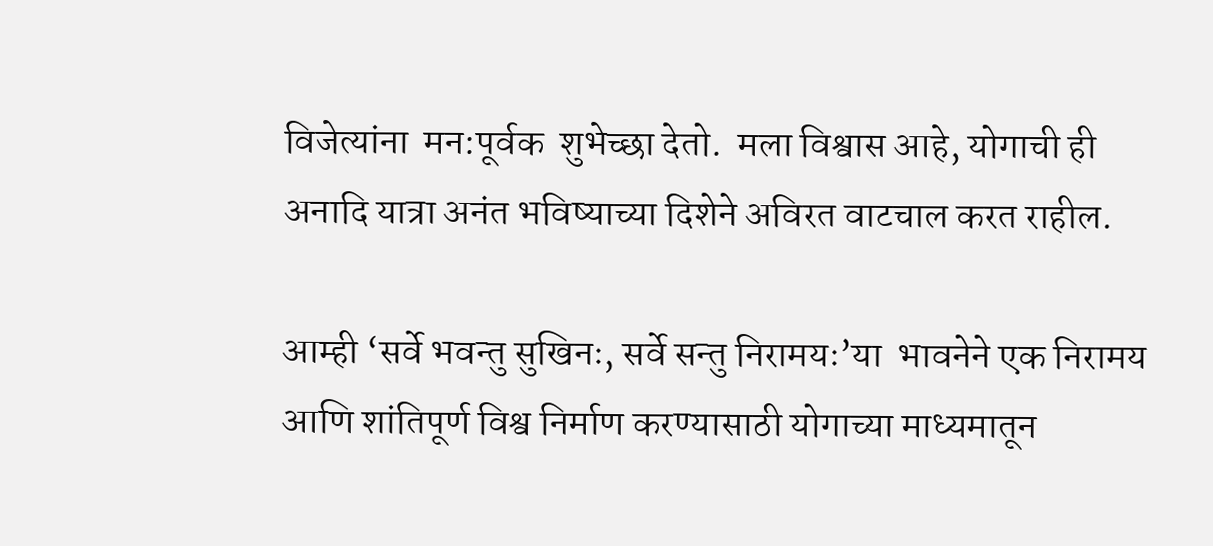विजेत्यांना  मन:पूर्वक  शुभेच्छा देतो.  मला विश्वास आहे, योगाची ही अनादि यात्रा अनंत भविष्याच्या दिशेने अविरत वाटचाल करत राहील.

आम्ही ‘सर्वे भवन्तु सुखिनः, सर्वे सन्तु निरामयः’या  भावनेने एक निरामय आणि शांतिपूर्ण विश्व निर्माण करण्यासाठी योगाच्या माध्यमातून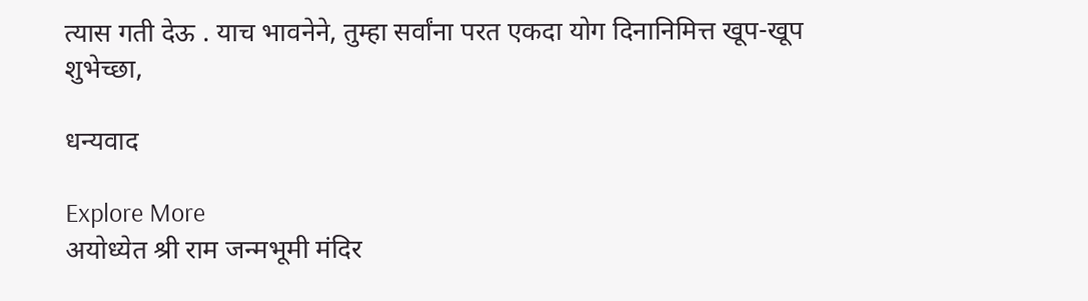त्यास गती देऊ . याच भावनेने, तुम्‍हा सर्वांना परत एकदा योग दिनानिमित्त खूप-खूप  शुभेच्छा,

धन्यवाद

Explore More
अयोध्येत श्री राम जन्मभूमी मंदिर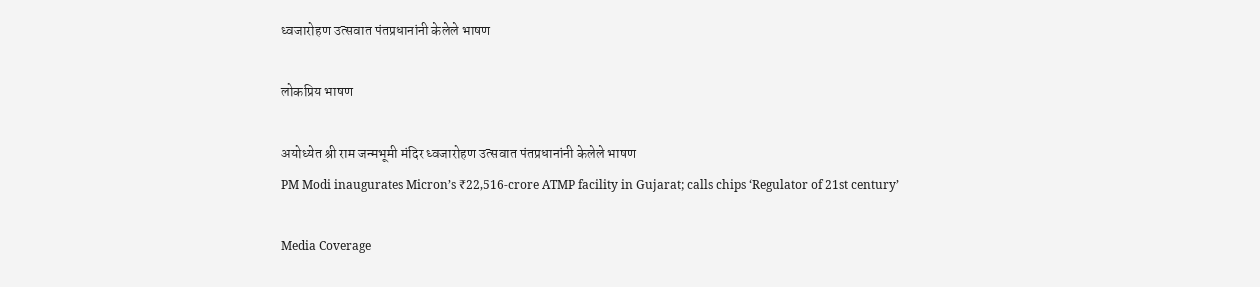ध्वजारोहण उत्सवात पंतप्रधानांनी केलेले भाषण

लोकप्रिय भाषण

अयोध्येत श्री राम जन्मभूमी मंदिर ध्वजारोहण उत्सवात पंतप्रधानांनी केलेले भाषण
PM Modi inaugurates Micron’s ₹22,516-crore ATMP facility in Gujarat; calls chips ‘Regulator of 21st century’

Media Coverage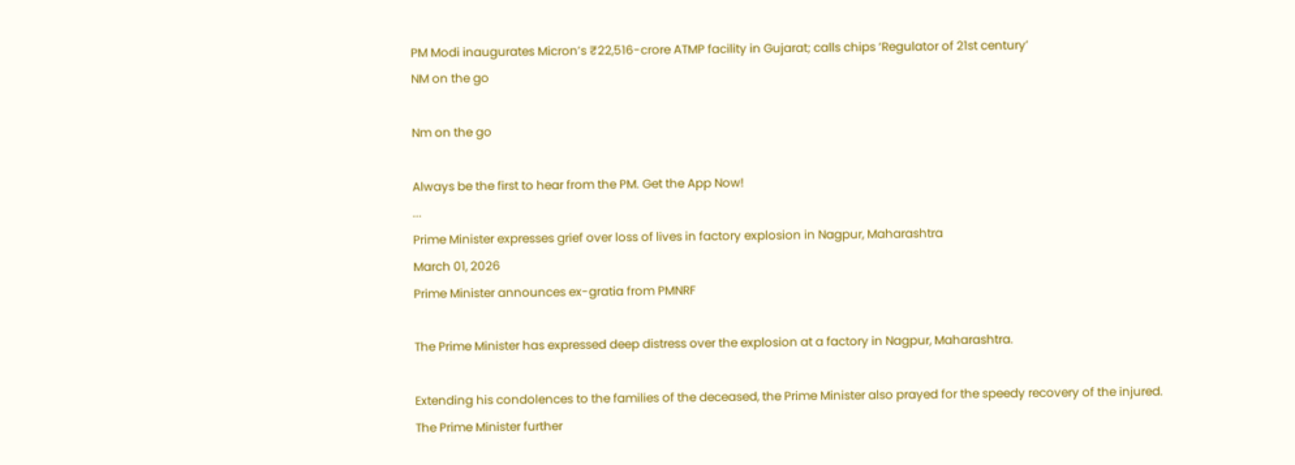PM Modi inaugurates Micron’s ₹22,516-crore ATMP facility in Gujarat; calls chips ‘Regulator of 21st century’
NM on the go

Nm on the go

Always be the first to hear from the PM. Get the App Now!
...
Prime Minister expresses grief over loss of lives in factory explosion in Nagpur, Maharashtra
March 01, 2026
Prime Minister announces ex-gratia from PMNRF

The Prime Minister has expressed deep distress over the explosion at a factory in Nagpur, Maharashtra.

Extending his condolences to the families of the deceased, the Prime Minister also prayed for the speedy recovery of the injured. The Prime Minister further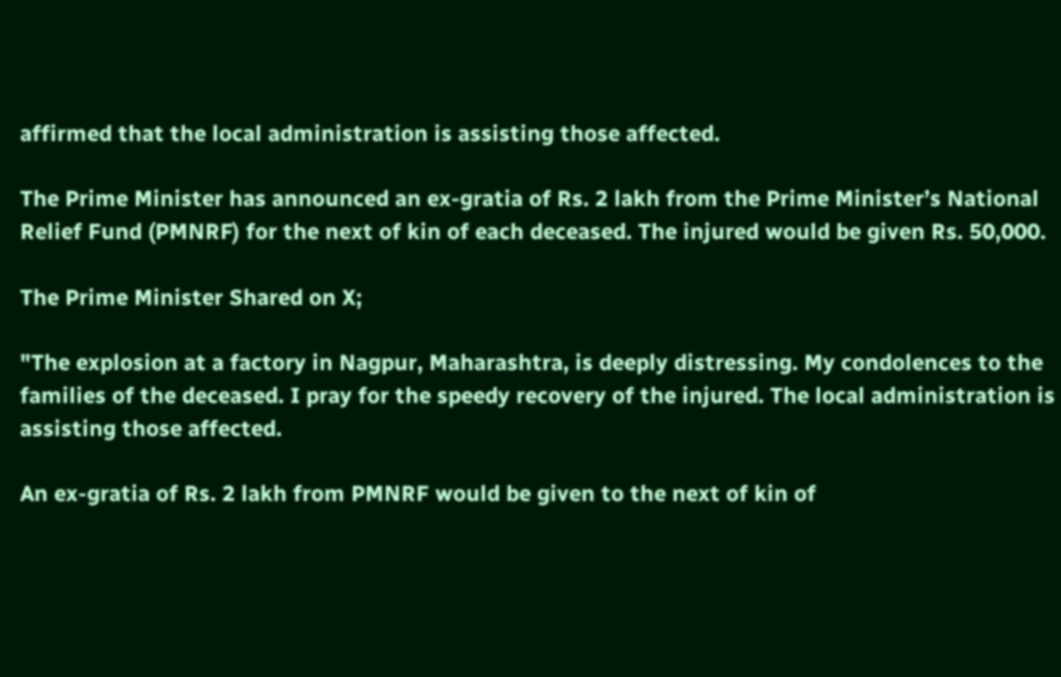affirmed that the local administration is assisting those affected.

The Prime Minister has announced an ex-gratia of Rs. 2 lakh from the Prime Minister’s National Relief Fund (PMNRF) for the next of kin of each deceased. The injured would be given Rs. 50,000.

The Prime Minister Shared on X;

"The explosion at a factory in Nagpur, Maharashtra, is deeply distressing. My condolences to the families of the deceased. I pray for the speedy recovery of the injured. The local administration is assisting those affected.

An ex-gratia of Rs. 2 lakh from PMNRF would be given to the next of kin of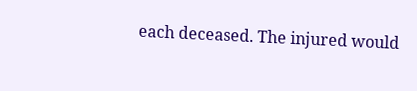each deceased. The injured would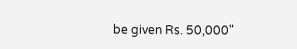be given Rs. 50,000"